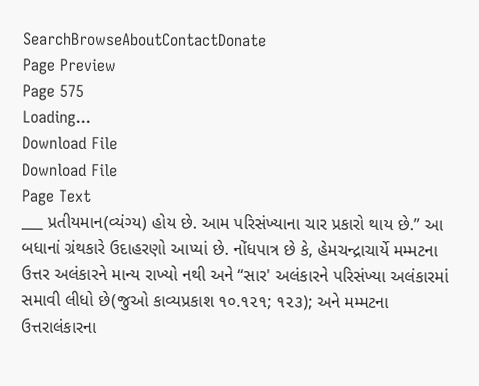SearchBrowseAboutContactDonate
Page Preview
Page 575
Loading...
Download File
Download File
Page Text
___ પ્રતીયમાન(વ્યંગ્ય) હોય છે. આમ પરિસંખ્યાના ચાર પ્રકારો થાય છે.” આ બધાનાં ગ્રંથકારે ઉદાહરણો આપ્યાં છે. નોંધપાત્ર છે કે, હેમચન્દ્રાચાર્યે મમ્મટના ઉત્તર અલંકારને માન્ય રાખ્યો નથી અને “સાર' અલંકારને પરિસંખ્યા અલંકારમાં સમાવી લીધો છે(જુઓ કાવ્યપ્રકાશ ૧૦.૧૨૧; ૧૨૩); અને મમ્મટના ઉત્તરાલંકારના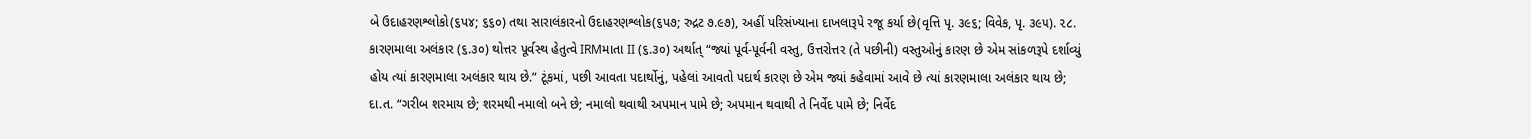બે ઉદાહરણશ્લોકો(૬પ૪; ૬૬૦) તથા સારાલંકારનો ઉદાહરણશ્લોક(૬પ૭; રુદ્રટ ૭.૯૭), અહીં પરિસંખ્યાના દાખલારૂપે રજૂ કર્યા છે(વૃત્તિ પૃ. ૩૯૬; વિવેક, પૃ. ૩૯૫). ૨૮. કારણમાલા અલંકાર (૬.૩૦) થોત્તર પૂર્વસ્થ હેતુત્વે IRMમાતા II (૬.૩૦) અર્થાત્ “જ્યાં પૂર્વ-પૂર્વની વસ્તુ, ઉત્તરોત્તર (તે પછીની) વસ્તુઓનું કારણ છે એમ સાંકળરૂપે દર્શાવ્યું હોય ત્યાં કારણમાલા અલંકાર થાય છે.” ટૂંકમાં, પછી આવતા પદાર્થોનું, પહેલાં આવતો પદાર્થ કારણ છે એમ જ્યાં કહેવામાં આવે છે ત્યાં કારણમાલા અલંકાર થાય છે; દા.ત. “ગરીબ શરમાય છે; શરમથી નમાલો બને છે; નમાલો થવાથી અપમાન પામે છે; અપમાન થવાથી તે નિર્વેદ પામે છે; નિર્વેદ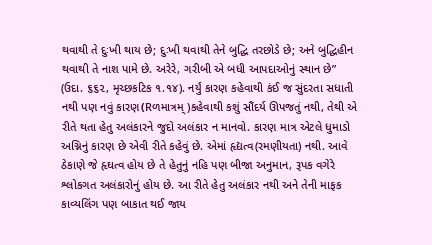થવાથી તે દુઃખી થાય છે; દુઃખી થવાથી તેને બુદ્ધિ તરછોડે છે; અને બુદ્ધિહીન થવાથી તે નાશ પામે છે. અરેરે, ગરીબી એ બધી આપદાઓનું સ્થાન છે” (ઉદા. ૬૬૨, મૃચ્છકટિક ૧.૧૪). નર્યું કારણ કહેવાથી કંઈ જ સુંદરતા સધાતી નથી પણ નવું કારણ(Rળમાત્રમ્)કહેવાથી કશું સૌંદર્ય ઊપજતું નથી, તેથી એ રીતે થતા હેતુ અલંકારને જુદો અલંકાર ન માનવો. કારણ માત્ર એટલે ધુમાડો અગ્નિનું કારણ છે એવી રીતે કહેવું છે. એમાં હૃદ્યત્વ(રમણીયતા) નથી. આવે ઠેકાણે જે હૃઘત્વ હોય છે તે હેતુનું નહિ પણ બીજા અનુમાન, રૂપક વગેરે શ્લોકગત અલંકારોનું હોય છે. આ રીતે હેતુ અલંકાર નથી અને તેની માફક કાવ્યલિંગ પણ બાકાત થઈ જાય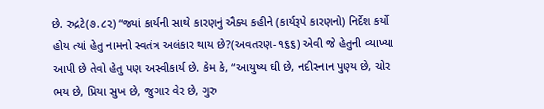છે. રુદ્રટે(૭.૮૨) “જ્યાં કાર્યની સાથે કારણનું ઐક્ય કહીને (કાર્યરૂપે કારણનો) નિર્દેશ કર્યો હોય ત્યાં હેતુ નામનો સ્વતંત્ર અલંકાર થાય છે?(અવતરણ-૧૬૬) એવી જે હેતુની વ્યાખ્યા આપી છે તેવો હેતુ પણ અસ્વીકાર્ય છે. કેમ કે, “આયુષ્ય ઘી છે, નદીસ્નાન પુણ્ય છે, ચોર ભય છે, પ્રિયા સુખ છે, જુગાર વેર છે, ગુરુ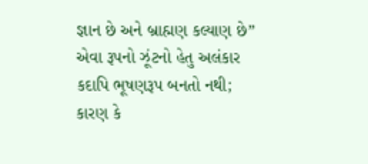જ્ઞાન છે અને બ્રાહ્મણ કલ્યાણ છે” એવા રૂપનો ઝૂંટનો હેતુ અલંકાર કદાપિ ભૂષણરૂપ બનતો નથી; કારણ કે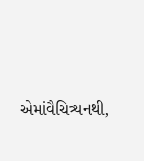એમાંવૈચિત્ર્યનથી,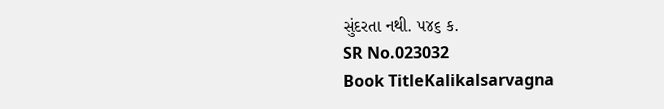સુંદરતા નથી. ૫૪૬ ક.
SR No.023032
Book TitleKalikalsarvagna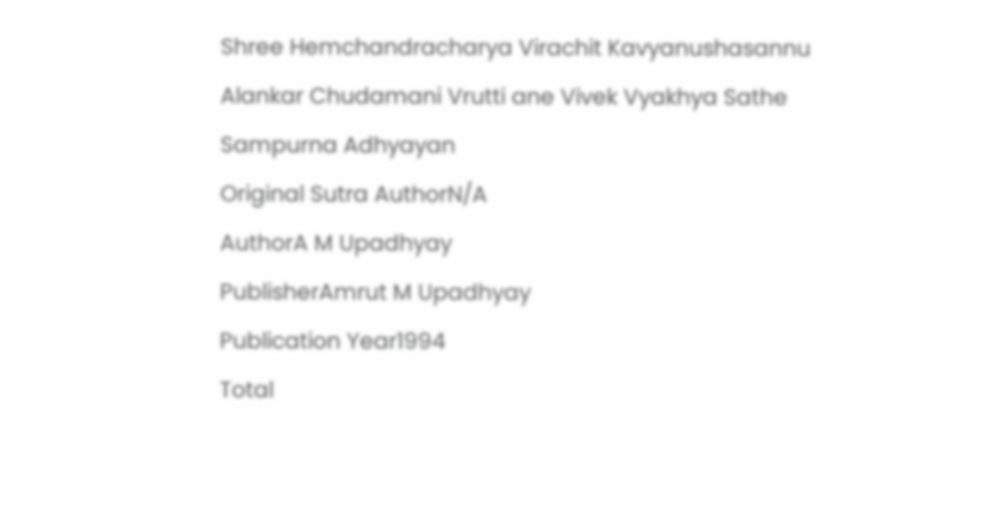Shree Hemchandracharya Virachit Kavyanushasannu Alankar Chudamani Vrutti ane Vivek Vyakhya Sathe Sampurna Adhyayan
Original Sutra AuthorN/A
AuthorA M Upadhyay
PublisherAmrut M Upadhyay
Publication Year1994
Total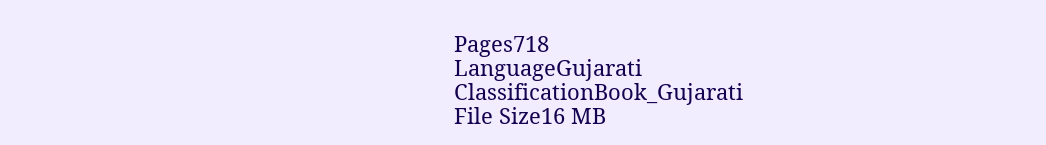Pages718
LanguageGujarati
ClassificationBook_Gujarati
File Size16 MB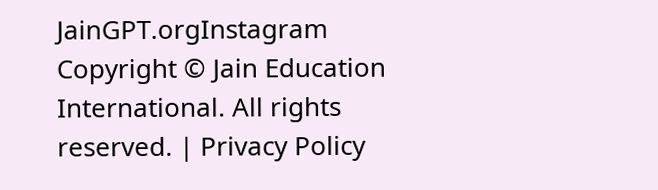JainGPT.orgInstagram
Copyright © Jain Education International. All rights reserved. | Privacy Policy